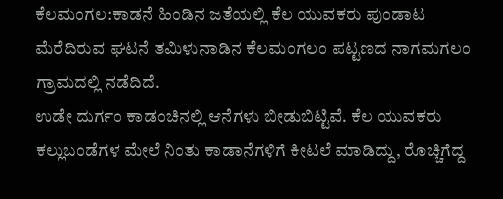ಕೆಲಮಂಗಲ:ಕಾಡನೆ ಹಿಂಡಿನ ಜತೆಯಲ್ಲಿ ಕೆಲ ಯುವಕರು ಪುಂಡಾಟ ಮೆರೆದಿರುವ ಘಟನೆ ತಮಿಳುನಾಡಿನ ಕೆಲಮಂಗಲಂ ಪಟ್ಟಣದ ನಾಗಮಗಲಂ ಗ್ರಾಮದಲ್ಲಿ ನಡೆದಿದೆ.
ಉಡೇ ದುರ್ಗಂ ಕಾಡಂಚಿನಲ್ಲಿ ಆನೆಗಳು ಬೀಡುಬಿಟ್ಟಿವೆ. ಕೆಲ ಯುವಕರು ಕಲ್ಲುಬಂಡೆಗಳ ಮೇಲೆ ನಿಂತು ಕಾಡಾನೆಗಳಿಗೆ ಕೀಟಲೆ ಮಾಡಿದ್ದು, ರೊಚ್ಚಿಗೆದ್ದ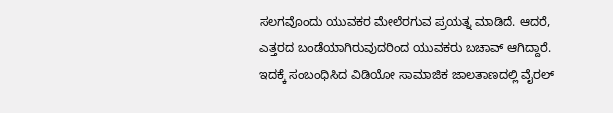ಸಲಗವೊಂದು ಯುವಕರ ಮೇಲೆರಗುವ ಪ್ರಯತ್ನ ಮಾಡಿದೆ. ಆದರೆ, ಎತ್ತರದ ಬಂಡೆಯಾಗಿರುವುದರಿಂದ ಯುವಕರು ಬಚಾವ್ ಆಗಿದ್ದಾರೆ. ಇದಕ್ಕೆ ಸಂಬಂಧಿಸಿದ ವಿಡಿಯೋ ಸಾಮಾಜಿಕ ಜಾಲತಾಣದಲ್ಲಿ ವೈರಲ್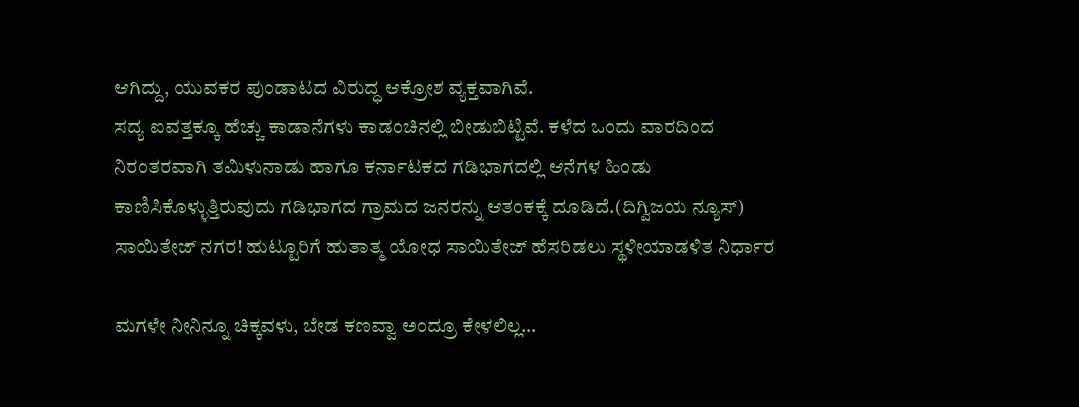ಆಗಿದ್ದು, ಯುವಕರ ಪುಂಡಾಟದ ವಿರುದ್ಧ ಆಕ್ರೋಶ ವ್ಯಕ್ತವಾಗಿವೆ.
ಸದ್ಯ ಐವತ್ತಕ್ಕೂ ಹೆಚ್ಚು ಕಾಡಾನೆಗಳು ಕಾಡಂಚಿನಲ್ಲಿ ಬೀಡುಬಿಟ್ಟಿವೆ. ಕಳೆದ ಒಂದು ವಾರದಿಂದ ನಿರಂತರವಾಗಿ ತಮಿಳುನಾಡು ಹಾಗೂ ಕರ್ನಾಟಕದ ಗಡಿಭಾಗದಲ್ಲಿ ಆನೆಗಳ ಹಿಂಡು ಕಾಣಿಸಿಕೊಳ್ಳುತ್ತಿರುವುದು ಗಡಿಭಾಗದ ಗ್ರಾಮದ ಜನರನ್ನು ಆತಂಕಕ್ಕೆ ದೂಡಿದೆ.(ದಿಗ್ವಿಜಯ ನ್ಯೂಸ್)
ಸಾಯಿತೇಜ್ ನಗರ! ಹುಟ್ಟೂರಿಗೆ ಹುತಾತ್ಮ ಯೋಧ ಸಾಯಿತೇಜ್ ಹೆಸರಿಡಲು ಸ್ಥಳೀಯಾಡಳಿತ ನಿರ್ಧಾರ

ಮಗಳೇ ನೀನಿನ್ನೂ ಚಿಕ್ಕವಳು, ಬೇಡ ಕಣವ್ವಾ ಅಂದ್ರೂ ಕೇಳಲಿಲ್ಲ…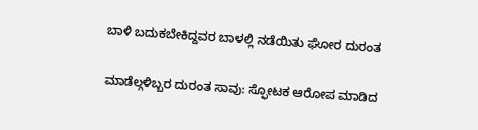ಬಾಳಿ ಬದುಕಬೇಕಿದ್ದವರ ಬಾಳಲ್ಲಿ ನಡೆಯಿತು ಘೋರ ದುರಂತ

ಮಾಡೆಲ್ಗಳಿಬ್ಬರ ದುರಂತ ಸಾವು: ಸ್ಫೋಟಕ ಆರೋಪ ಮಾಡಿದ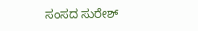ಸಂಸದ ಸುರೇಶ್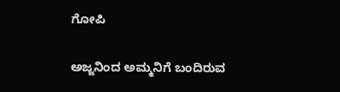ಗೋಪಿ

ಅಜ್ಜನಿಂದ ಅಮ್ಮನಿಗೆ ಬಂದಿರುವ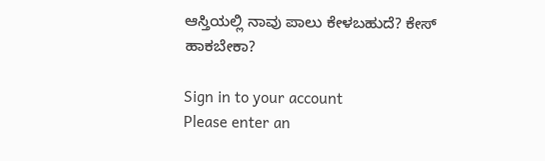ಆಸ್ತಿಯಲ್ಲಿ ನಾವು ಪಾಲು ಕೇಳಬಹುದೆ? ಕೇಸ್‌ ಹಾಕಬೇಕಾ?

Sign in to your account
Please enter an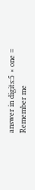answer in digits:5 × one =
Remember me